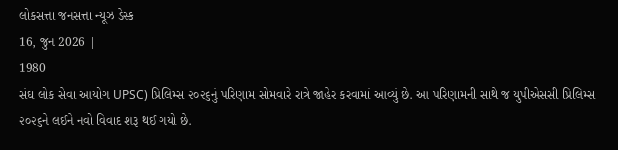લોકસત્તા જનસત્તા ન્યૂઝ ડેસ્ક
16, જુન 2026 |
1980
સંઘ લોક સેવા આયોગ UPSC) પ્રિલિમ્સ ૨૦૨૬નું પરિણામ સોમવારે રાત્રે જાહેર કરવામાં આવ્યું છે. આ પરિણામની સાથે જ યુપીએસસી પ્રિલિમ્સ ૨૦૨૬ને લઈને નવો વિવાદ શરૂ થઈ ગયો છે.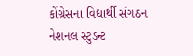કોંગ્રેસના વિદ્યાર્થી સંગઠન નેશનલ સ્ટુડન્ટ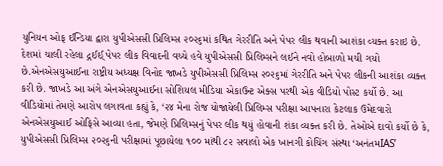યુનિયન ઓફ ઈન્ડિયા દ્વારા યુપીએસસી પ્રિલિમ્સ ૨૦૨૬માં કથિત ગેરરીતિ અને પેપર લીક થવાની આશંકા વ્યક્ત કરાઇ છે. દેશમાં ચાલી રહેલા દ્ગઈઈ્ પેપર લીક વિવાદની વચ્ચે હવે યુપીએસસી પ્રિલિમ્સને લઈને નવો હોબાળો મચી ગયો છે.એનએસયુઆઈના રાષ્ટ્રીય અધ્યક્ષ વિનોદ જાખડે યુપીએસસી પ્રિલિમ્સ ૨૦૨૬માં ગેરરીતિ અને પેપર લીકની આશંકા વ્યક્ત કરી છે. જાખડે આ અંગે એનએસયુઆઈના સોશિયલ મીડિયા એકાઉન્ટ એક્સ પરથી એક વીડિયો પોસ્ટ કર્યો છે. આ વીડિયોમાં તેમણે આરોપ લગાવતા કહ્યું કે, ‘૨૪ મેના રોજ યોજાયેલી પ્રિલિમ્સ પરીક્ષા આપનારા કેટલાક ઉમેદવારો એનએસયુઆઈ ઓફિસે આવ્યા હતા, જેમણે પ્રિલિમ્સનું પેપર લીક થયું હોવાની શંકા વ્યક્ત કરી છે. તેઓએ દાવો કર્યો છે કે, યુપીએસસી પ્રિલિમ્સ ૨૦૨૬ની પરીક્ષામાં પૂછાયેલા ૧૦૦ માંથી ૮૨ સવાલો એક ખાનગી કોચિંગ સંસ્થા ‘અનંતમIAS’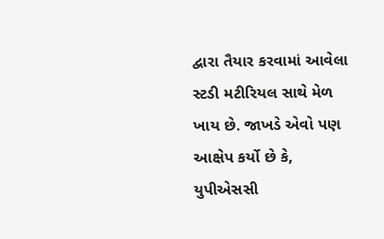દ્વારા તૈયાર કરવામાં આવેલા સ્ટડી મટીરિયલ સાથે મેળ ખાય છે. જાખડે એવો પણ આક્ષેપ કર્યો છે કે, યુપીએસસી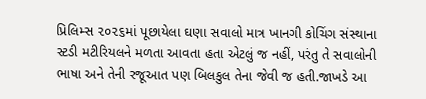પ્રિલિમ્સ ૨૦૨૬માં પૂછાયેલા ઘણા સવાલો માત્ર ખાનગી કોચિંગ સંસ્થાના સ્ટડી મટીરિયલને મળતા આવતા હતા એટલું જ નહીં, પરંતુ તે સવાલોની ભાષા અને તેની રજૂઆત પણ બિલકુલ તેના જેવી જ હતી.જાખડે આ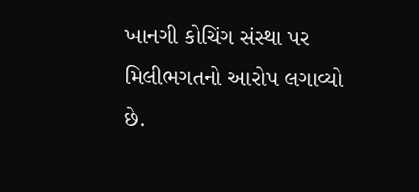ખાનગી કોચિંગ સંસ્થા પર મિલીભગતનો આરોપ લગાવ્યો છે.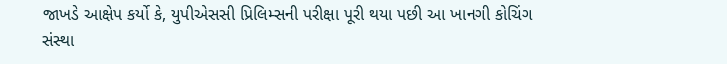જાખડે આક્ષેપ કર્યો કે, યુપીએસસી પ્રિલિમ્સની પરીક્ષા પૂરી થયા પછી આ ખાનગી કોચિંગ સંસ્થા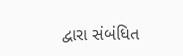દ્વારા સંબંધિત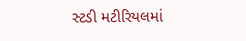સ્ટડી મટીરિયલમાં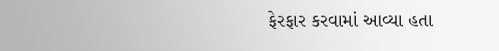ફેરફાર કરવામાં આવ્યા હતા